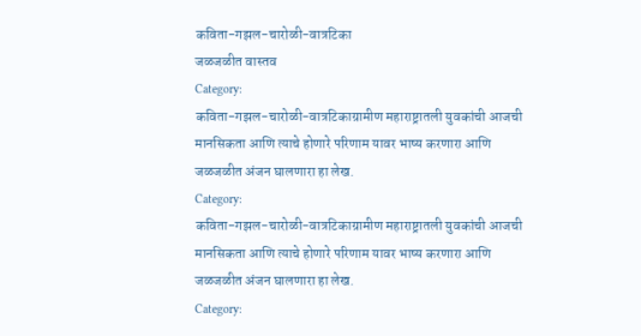कविता-गझल-चारोळी-वात्रटिका
जळजळीत वास्तव
Category:
कविता-गझल-चारोळी-वात्रटिकाग्रामीण महाराष्ट्रातली युवकांची आजची मानसिकता आणि त्याचे होणारे परिणाम यावर भाष्य करणारा आणि जळजळीत अंजन घालणारा हा लेख.
Category:
कविता-गझल-चारोळी-वात्रटिकाग्रामीण महाराष्ट्रातली युवकांची आजची मानसिकता आणि त्याचे होणारे परिणाम यावर भाष्य करणारा आणि जळजळीत अंजन घालणारा हा लेख.
Category: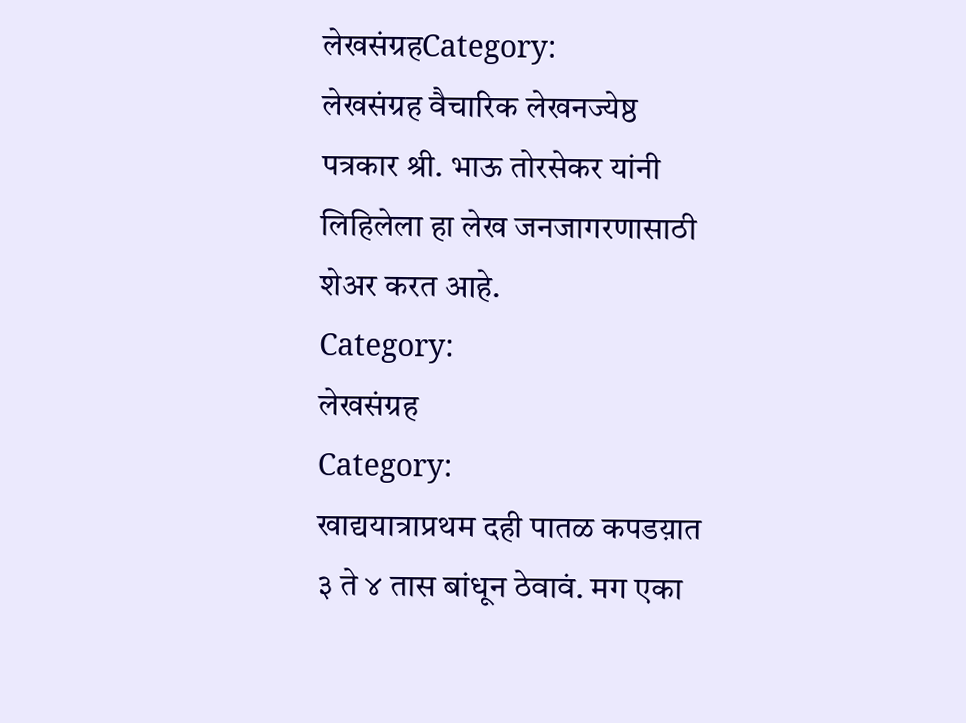लेखसंग्रहCategory:
लेखसंग्रह वैचारिक लेखनज्येष्ठ पत्रकार श्री. भाऊ तोरसेकर यांनी लिहिलेला हा लेख जनजागरणासाठी शेअर करत आहे.
Category:
लेखसंग्रह
Category:
खाद्ययात्राप्रथम दही पातळ कपडय़ात ३ ते ४ तास बांधून ठेवावं. मग एका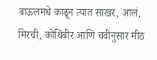बाऊलमधे काढून त्यात साखर, आलं, मिरची, कोथिंबीर आणि चवीनुसार मीठ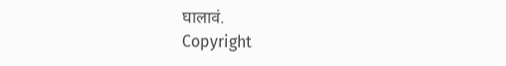घालावं.
Copyright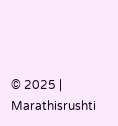© 2025 | Marathisrushti